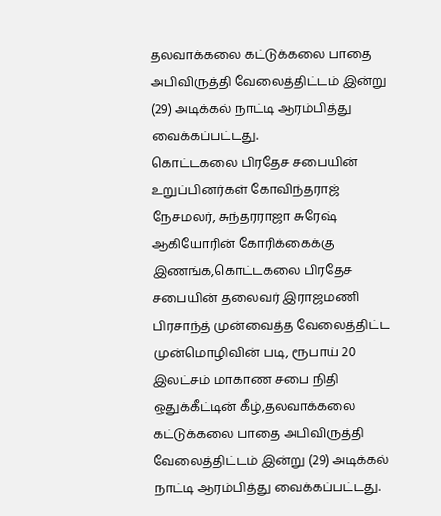தலவாக்கலை கட்டுக்கலை பாதை அபிவிருத்தி வேலைத்திட்டம் இன்று (29) அடிக்கல் நாட்டி ஆரம்பித்து வைக்கப்பட்டது.
கொட்டகலை பிரதேச சபையின் உறுப்பினர்கள் கோவிந்தராஜ் நேசமலர், சுந்தரராஜா சுரேஷ் ஆகியோரின் கோரிக்கைக்கு இணங்க,கொட்டகலை பிரதேச சபையின் தலைவர் இராஜமணி பிரசாந்த் முன்வைத்த வேலைத்திட்ட முன்மொழிவின் படி, ரூபாய் 20 இலட்சம் மாகாண சபை நிதி ஒதுக்கீட்டின் கீழ்,தலவாக்கலை கட்டுக்கலை பாதை அபிவிருத்தி வேலைத்திட்டம் இன்று (29) அடிக்கல் நாட்டி ஆரம்பித்து வைக்கப்பட்டது.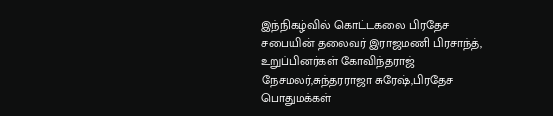இந்நிகழ்வில் கொட்டகலை பிரதேச சபையின் தலைவர் இராஜமணி பிரசாந்த், உறுப்பினர்கள் கோவிந்தராஜ் நேசமலர்,சுந்தரராஜா சுரேஷ்,பிரதேச பொதுமக்கள்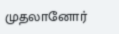முதலானோர்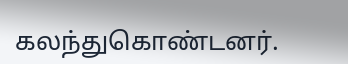கலந்துகொண்டனர்.